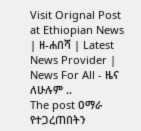Visit Orignal Post at Ethiopian News | ዘ-ሐበሻ | Latest News Provider | News For All - ዜና ለሁሉም ..
The post ዐማራ የተጋረጠበትን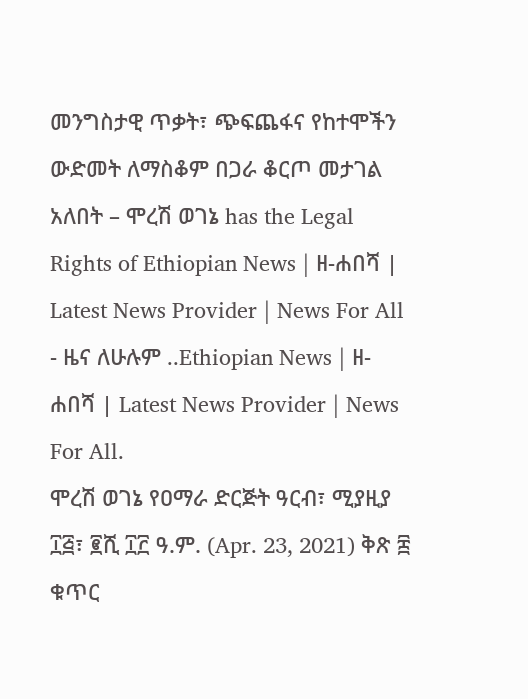መንግስታዊ ጥቃት፣ ጭፍጨፋና የከተሞችን ውድመት ለማስቆም በጋራ ቆርጦ መታገል አለበት – ሞረሽ ወገኔ has the Legal Rights of Ethiopian News | ዘ-ሐበሻ | Latest News Provider | News For All - ዜና ለሁሉም ..Ethiopian News | ዘ-ሐበሻ | Latest News Provider | News For All.
ሞረሽ ወገኔ የዐማራ ድርጅት ዓርብ፣ ሚያዚያ ፲፭፣ ፪ሺ ፲፫ ዓ.ም. (Apr. 23, 2021) ቅጽ ፰ ቁጥር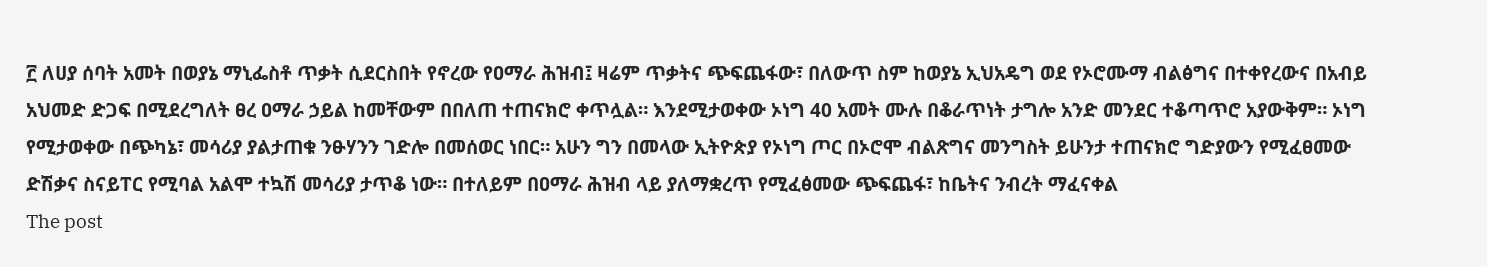፫ ለሀያ ሰባት አመት በወያኔ ማኒፌስቶ ጥቃት ሲደርስበት የኖረው የዐማራ ሕዝብ፤ ዛሬም ጥቃትና ጭፍጨፋው፣ በለውጥ ስም ከወያኔ ኢህአዴግ ወደ የኦሮሙማ ብልፅግና በተቀየረውና በአብይ አህመድ ድጋፍ በሚደረግለት ፀረ ዐማራ ኃይል ከመቸውም በበለጠ ተጠናክሮ ቀጥሏል። እንደሚታወቀው ኦነግ 40 አመት ሙሉ በቆራጥነት ታግሎ አንድ መንደር ተቆጣጥሮ አያውቅም። ኦነግ የሚታወቀው በጭካኔ፣ መሳሪያ ያልታጠቁ ንፁሃንን ገድሎ በመሰወር ነበር። አሁን ግን በመላው ኢትዮጵያ የኦነግ ጦር በኦሮሞ ብልጽግና መንግስት ይሁንታ ተጠናክሮ ግድያውን የሚፈፀመው ድሽቃና ስናይፐር የሚባል አልሞ ተኳሽ መሳሪያ ታጥቆ ነው። በተለይም በዐማራ ሕዝብ ላይ ያለማቋረጥ የሚፈፅመው ጭፍጨፋ፣ ከቤትና ንብረት ማፈናቀል
The post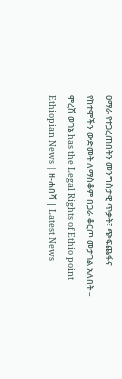ዐማራ የተጋረጠበትን መንግስታዊ ጥቃት፣ ጭፍጨፋና የከተሞችን ውድመት ለማስቆም በጋራ ቆርጦ መታገል አለበት – ሞረሽ ወገኔ has the Legal Rights of Ethio point Ethiopian News | ዘ-ሐበሻ | Latest News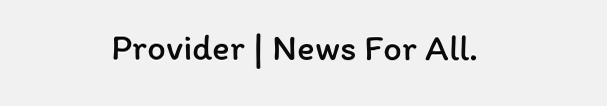Provider | News For All.